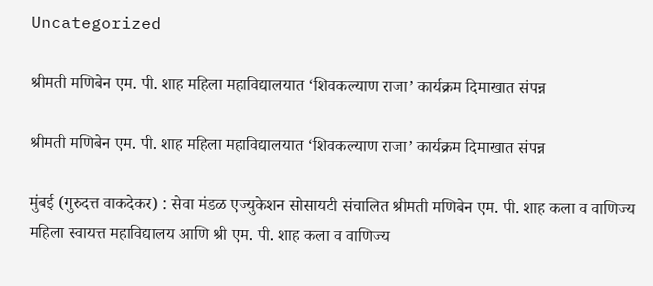Uncategorized

श्रीमती मणिबेन एम. पी. शाह महिला महाविद्यालयात ‘शिवकल्याण राजा’ कार्यक्रम दिमाखात संपन्न

श्रीमती मणिबेन एम. पी. शाह महिला महाविद्यालयात ‘शिवकल्याण राजा’ कार्यक्रम दिमाखात संपन्न

मुंबई (गुरुदत्त वाकदेकर) : सेवा मंडळ एज्युकेशन सोसायटी संचालित श्रीमती मणिबेन एम. पी. शाह कला व वाणिज्य महिला स्वायत्त महाविद्यालय आणि श्री एम. पी. शाह कला व वाणिज्य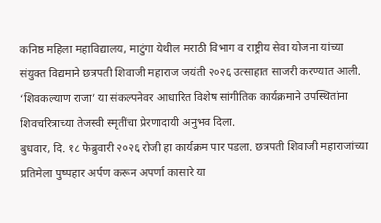कनिष्ठ महिला महाविद्यालय, माटुंगा येथील मराठी विभाग व राष्ट्रीय सेवा योजना यांच्या संयुक्त विद्यमाने छत्रपती शिवाजी महाराज जयंती २०२६ उत्साहात साजरी करण्यात आली. ‘शिवकल्याण राजा’ या संकल्पनेवर आधारित विशेष सांगीतिक कार्यक्रमाने उपस्थितांना शिवचरित्राच्या तेजस्वी स्मृतींचा प्रेरणादायी अनुभव दिला.
बुधवार, दि. १८ फेब्रुवारी २०२६ रोजी हा कार्यक्रम पार पडला. छत्रपती शिवाजी महाराजांच्या प्रतिमेला पुष्पहार अर्पण करून अपर्णा कासारे या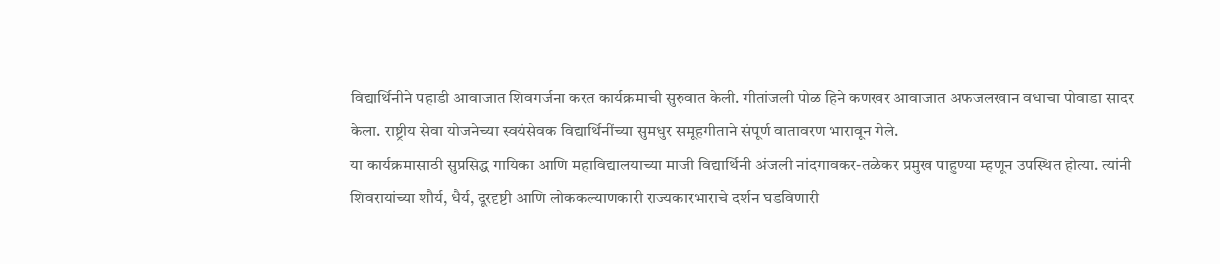विद्यार्थिनीने पहाडी आवाजात शिवगर्जना करत कार्यक्रमाची सुरुवात केली. गीतांजली पोळ हिने कणखर आवाजात अफजलखान वधाचा पोवाडा सादर केला. राष्ट्रीय सेवा योजनेच्या स्वयंसेवक विद्यार्थिनींच्या सुमधुर समूहगीताने संपूर्ण वातावरण भारावून गेले.
या कार्यक्रमासाठी सुप्रसिद्ध गायिका आणि महाविद्यालयाच्या माजी विद्यार्थिनी अंजली नांदगावकर-तळेकर प्रमुख पाहुण्या म्हणून उपस्थित होत्या. त्यांनी शिवरायांच्या शौर्य, धैर्य, दूरदृष्टी आणि लोककल्याणकारी राज्यकारभाराचे दर्शन घडविणारी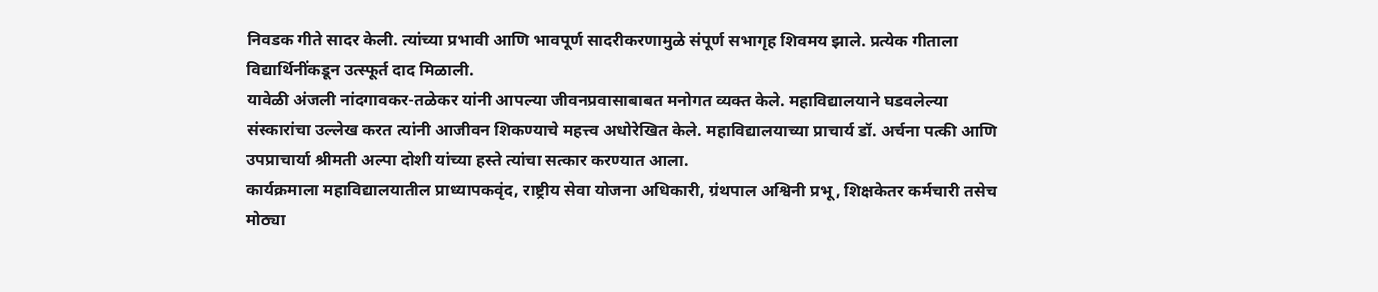निवडक गीते सादर केली. त्यांच्या प्रभावी आणि भावपूर्ण सादरीकरणामुळे संपूर्ण सभागृह शिवमय झाले. प्रत्येक गीताला विद्यार्थिनींकडून उत्स्फूर्त दाद मिळाली.
यावेळी अंजली नांदगावकर-तळेकर यांनी आपल्या जीवनप्रवासाबाबत मनोगत व्यक्त केले. महाविद्यालयाने घडवलेल्या संस्कारांचा उल्लेख करत त्यांनी आजीवन शिकण्याचे महत्त्व अधोरेखित केले. महाविद्यालयाच्या प्राचार्य डॉ. अर्चना पत्की आणि उपप्राचार्या श्रीमती अल्पा दोशी यांच्या हस्ते त्यांचा सत्कार करण्यात आला.
कार्यक्रमाला महाविद्यालयातील प्राध्यापकवृंद, राष्ट्रीय सेवा योजना अधिकारी, ग्रंथपाल अश्विनी प्रभू, शिक्षकेतर कर्मचारी तसेच मोठ्या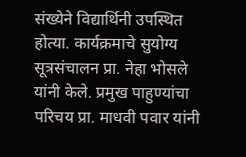संख्येने विद्यार्थिनी उपस्थित होत्या. कार्यक्रमाचे सुयोग्य सूत्रसंचालन प्रा. नेहा भोसले यांनी केले. प्रमुख पाहुण्यांचा परिचय प्रा. माधवी पवार यांनी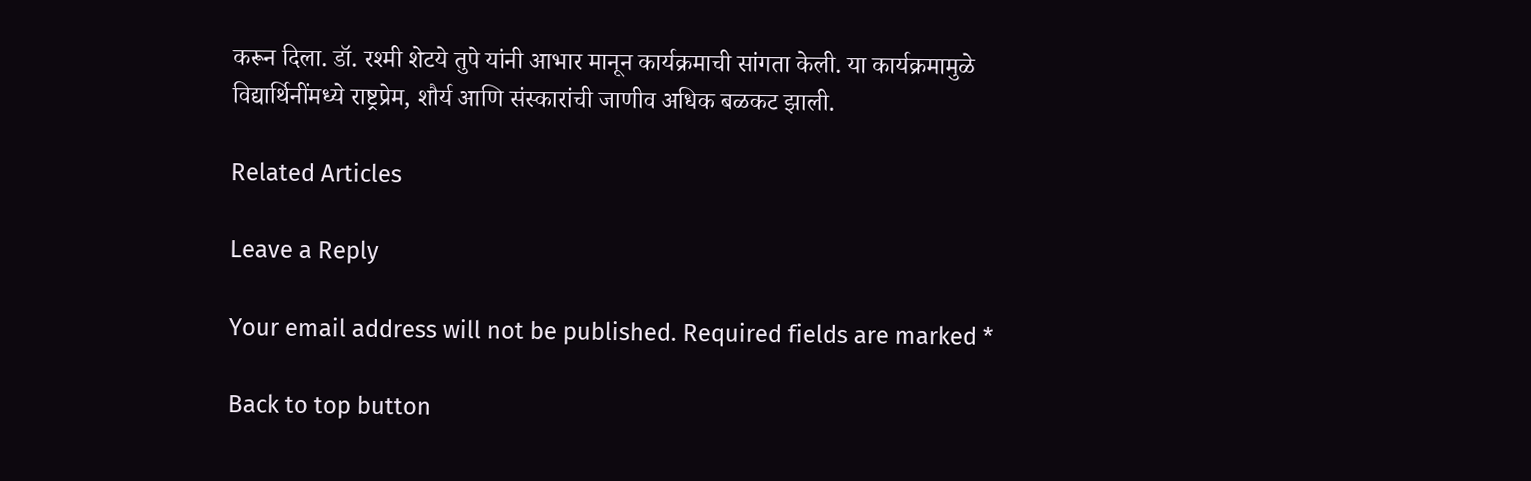करून दिला. डॉ. रश्मी शेटये तुपे यांनी आभार मानून कार्यक्रमाची सांगता केली. या कार्यक्रमामुळे विद्यार्थिनींमध्ये राष्ट्रप्रेम, शौर्य आणि संस्कारांची जाणीव अधिक बळकट झाली.

Related Articles

Leave a Reply

Your email address will not be published. Required fields are marked *

Back to top button